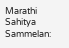Marathi Sahitya Sammelan: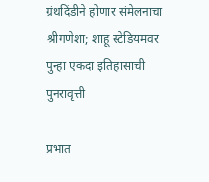ग्रंथदिंडीने होणार संमेलनाचा श्रीगणेशा; शाहू स्टेडियमवर पुन्हा एकदा इतिहासाची पुनरावृत्ती

प्रभात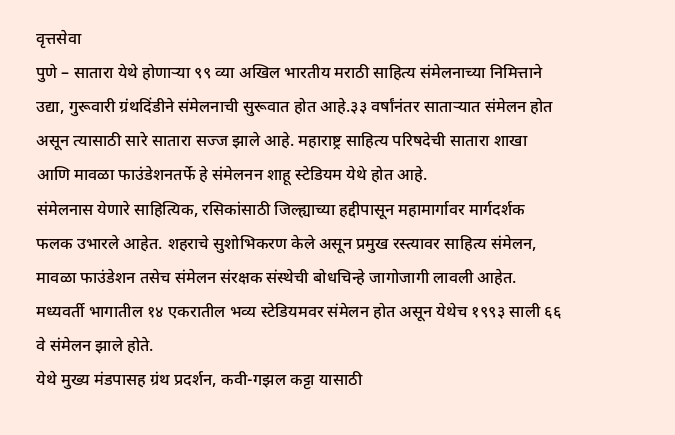वृत्तसेवा
पुणे – सातारा येथे होणाऱ्या ९९ व्या अखिल भारतीय मराठी साहित्य संमेलनाच्या निमित्ताने उद्या, गुरूवारी ग्रंथदिंडीने संमेलनाची सुरूवात होत आहे.३३ वर्षांनंतर साताऱ्यात संमेलन होत असून त्यासाठी सारे सातारा सज्ज झाले आहे. महाराष्ट्र साहित्य परिषदेची सातारा शाखा आणि मावळा फाउंडेशनतर्फे हे संमेलनन शाहू स्टेडियम येथे होत आहे.
संमेलनास येणारे साहित्यिक, रसिकांसाठी जिल्ह्याच्या हद्दीपासून महामार्गावर मार्गदर्शक फलक उभारले आहेत. शहराचे सुशोभिकरण केले असून प्रमुख रस्त्यावर साहित्य संमेलन, मावळा फाउंडेशन तसेच संमेलन संरक्षक संस्थेची बोधचिन्हे जागोजागी लावली आहेत. मध्यवर्ती भागातील १४ एकरातील भव्य स्टेडियमवर संमेलन होत असून येथेच १९९३ साली ६६ वे संमेलन झाले होते.
येथे मुख्य मंडपासह ग्रंथ प्रदर्शन, कवी-गझल कट्टा यासाठी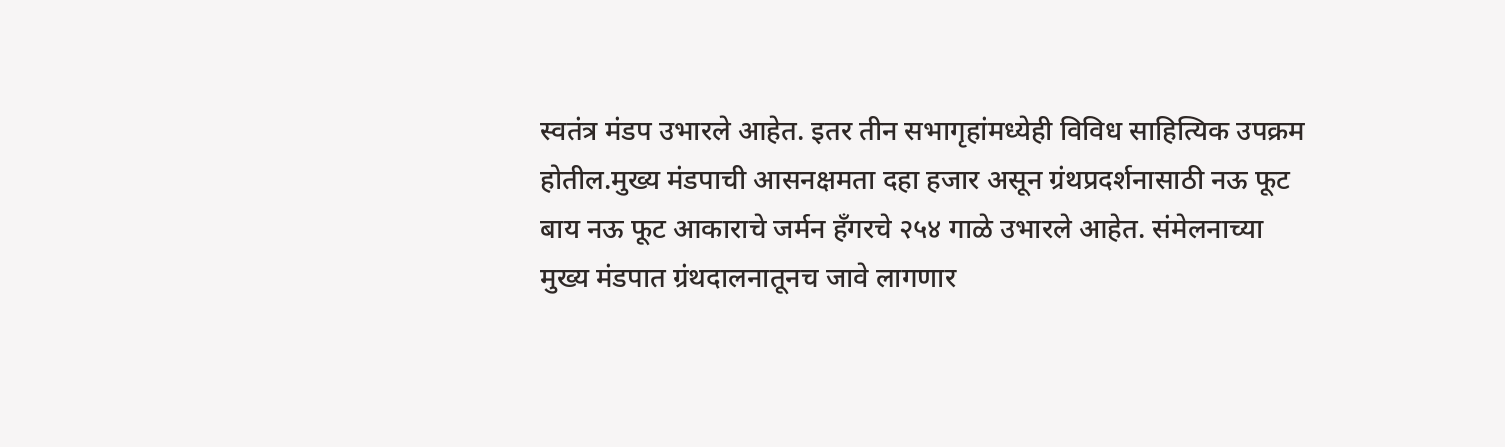स्वतंत्र मंडप उभारले आहेत. इतर तीन सभागृहांमध्येही विविध साहित्यिक उपक्रम होतील.मुख्य मंडपाची आसनक्षमता दहा हजार असून ग्रंथप्रदर्शनासाठी नऊ फूट बाय नऊ फूट आकाराचे जर्मन हँगरचे २५४ गाळे उभारले आहेत. संमेलनाच्या मुख्य मंडपात ग्रंथदालनातूनच जावे लागणार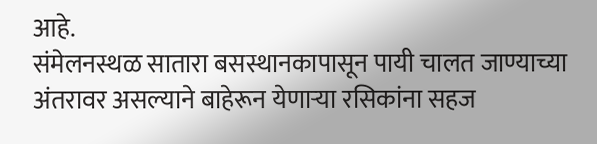आहे.
संमेलनस्थळ सातारा बसस्थानकापासून पायी चालत जाण्याच्या अंतरावर असल्याने बाहेरून येणाऱ्या रसिकांना सहज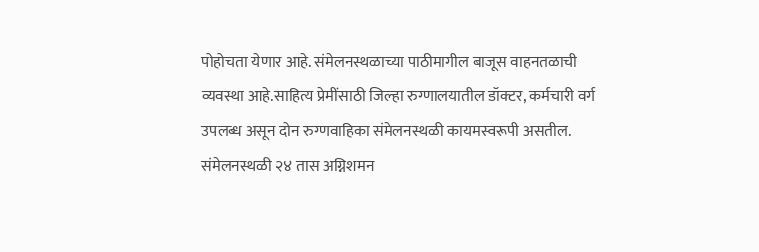पोहोचता येणार आहे. संमेलनस्थळाच्या पाठीमागील बाजूस वाहनतळाची व्यवस्था आहे.साहित्य प्रेमींसाठी जिल्हा रुग्णालयातील डॉक्टर, कर्मचारी वर्ग उपलब्ध असून दोन रुग्णवाहिका संमेलनस्थळी कायमस्वरूपी असतील. संमेलनस्थळी २४ तास अग्निशमन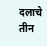दलाचे तीन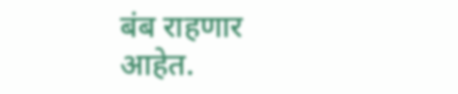बंब राहणार आहेत.